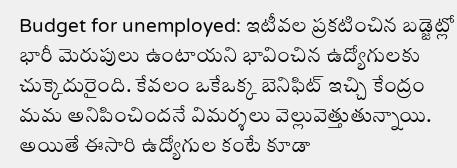Budget for unemployed: ఇటీవల ప్రకటించిన బడ్జెట్లో భారీ మెరుపులు ఉంటాయని భావించిన ఉద్యోగులకు చుక్కెదురైంది. కేవలం ఒకేఒక్క బెనిఫిట్ ఇచ్చి కేంద్రం మమ అనిపించిందనే విమర్శలు వెల్లువెత్తుతున్నాయి. అయితే ఈసారి ఉద్యోగుల కంటే కూడా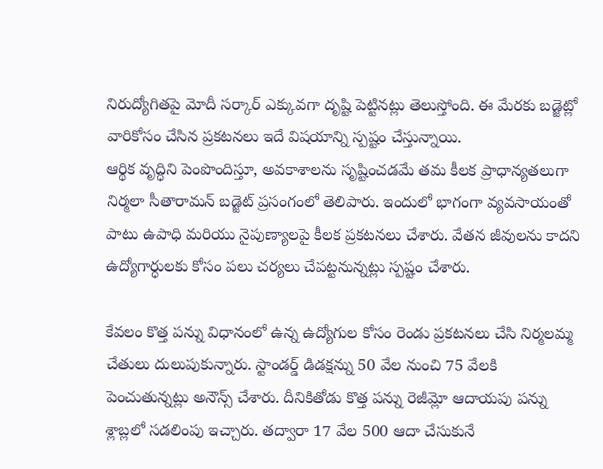నిరుద్యోగితపై మోదీ సర్కార్ ఎక్కువగా దృష్టి పెట్టినట్లు తెలుస్తోంది. ఈ మేరకు బడ్జెట్లో వారికోసం చేసిన ప్రకటనలు ఇదే విషయాన్ని స్పష్టం చేస్తున్నాయి.
ఆర్థిక వృద్ధిని పెంపొందిస్తూ, అవకాశాలను సృష్టించడమే తమ కీలక ప్రాధాన్యతలుగా నిర్మలా సీతారామన్ బడ్జెట్ ప్రసంగంలో తెలిపారు. ఇందులో భాగంగా వ్యవసాయంతో పాటు ఉపాధి మరియు నైపుణ్యాలపై కీలక ప్రకటనలు చేశారు. వేతన జీవులను కాదని ఉద్యోగార్ధులకు కోసం పలు చర్యలు చేపట్టనున్నట్లు స్పష్టం చేశారు.

కేవలం కొత్త పన్ను విధానంలో ఉన్న ఉద్యోగుల కోసం రెండు ప్రకటనలు చేసి నిర్మలమ్మ చేతులు దులుపుకున్నారు. స్టాండర్డ్ డిడక్షన్ను 50 వేల నుంచి 75 వేలకి పెంచుతున్నట్లు అనౌన్స్ చేశారు. దీనికితోడు కొత్త పన్ను రెజీమ్లో ఆదాయపు పన్ను శ్లాబ్లలో సడలింపు ఇచ్చారు. తద్వారా 17 వేల 500 ఆదా చేసుకునే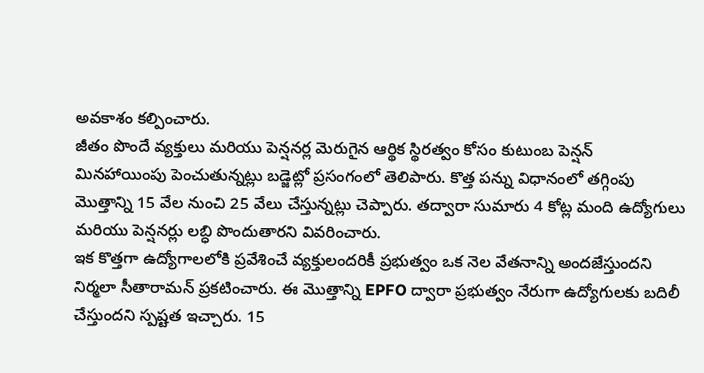అవకాశం కల్పించారు.
జీతం పొందే వ్యక్తులు మరియు పెన్షనర్ల మెరుగైన ఆర్థిక స్థిరత్వం కోసం కుటుంబ పెన్షన్ మినహాయింపు పెంచుతున్నట్లు బడ్జెట్లో ప్రసంగంలో తెలిపారు. కొత్త పన్ను విధానంలో తగ్గింపు మొత్తాన్ని 15 వేల నుంచి 25 వేలు చేస్తున్నట్లు చెప్పారు. తద్వారా సుమారు 4 కోట్ల మంది ఉద్యోగులు మరియు పెన్షనర్లు లబ్ధి పొందుతారని వివరించారు.
ఇక కొత్తగా ఉద్యోగాలలోకి ప్రవేశించే వ్యక్తులందరికీ ప్రభుత్వం ఒక నెల వేతనాన్ని అందజేస్తుందని నిర్మలా సీతారామన్ ప్రకటించారు. ఈ మొత్తాన్ని EPFO ద్వారా ప్రభుత్వం నేరుగా ఉద్యోగులకు బదిలీ చేస్తుందని స్పష్టత ఇచ్చారు. 15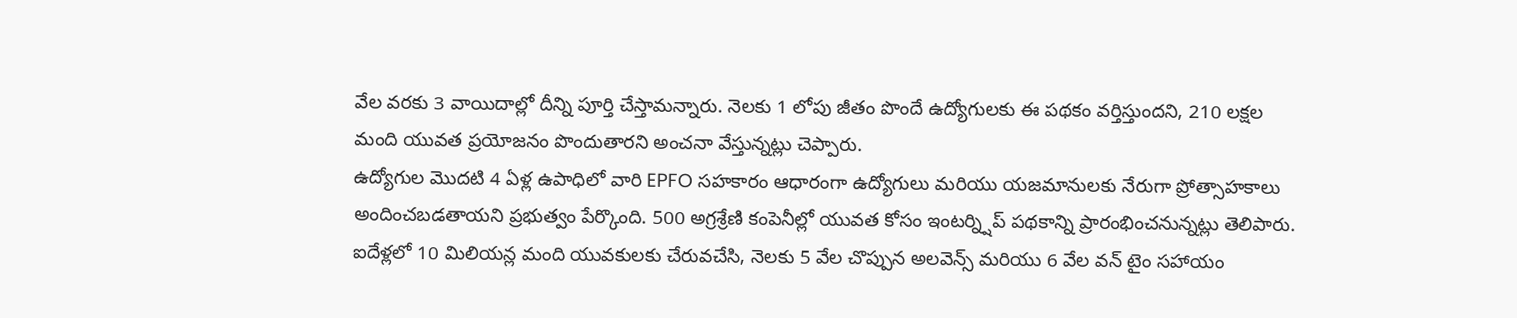వేల వరకు 3 వాయిదాల్లో దీన్ని పూర్తి చేస్తామన్నారు. నెలకు 1 లోపు జీతం పొందే ఉద్యోగులకు ఈ పథకం వర్తిస్తుందని, 210 లక్షల మంది యువత ప్రయోజనం పొందుతారని అంచనా వేస్తున్నట్లు చెప్పారు.
ఉద్యోగుల మొదటి 4 ఏళ్ల ఉపాధిలో వారి EPFO సహకారం ఆధారంగా ఉద్యోగులు మరియు యజమానులకు నేరుగా ప్రోత్సాహకాలు అందించబడతాయని ప్రభుత్వం పేర్కొంది. 500 అగ్రశ్రేణి కంపెనీల్లో యువత కోసం ఇంటర్న్షిప్ పథకాన్ని ప్రారంభించనున్నట్లు తెలిపారు. ఐదేళ్లలో 10 మిలియన్ల మంది యువకులకు చేరువచేసి, నెలకు 5 వేల చొప్పున అలవెన్స్ మరియు 6 వేల వన్ టైం సహాయం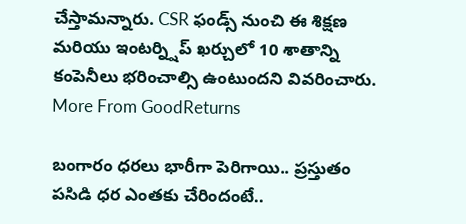చేస్తామన్నారు. CSR ఫండ్స్ నుంచి ఈ శిక్షణ మరియు ఇంటర్న్షిప్ ఖర్చులో 10 శాతాన్ని కంపెనీలు భరించాల్సి ఉంటుందని వివరించారు.
More From GoodReturns

బంగారం ధరలు భారీగా పెరిగాయి.. ప్రస్తుతం పసిడి ధర ఎంతకు చేరిందంటే..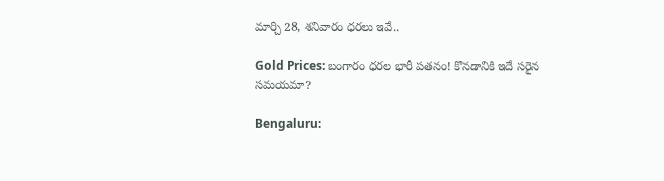మార్చి 28, శనివారం ధరలు ఇవే..

Gold Prices: బంగారం ధరల భారీ పతనం! కొనడానికి ఇదే సరైన సమయమా?

Bengaluru: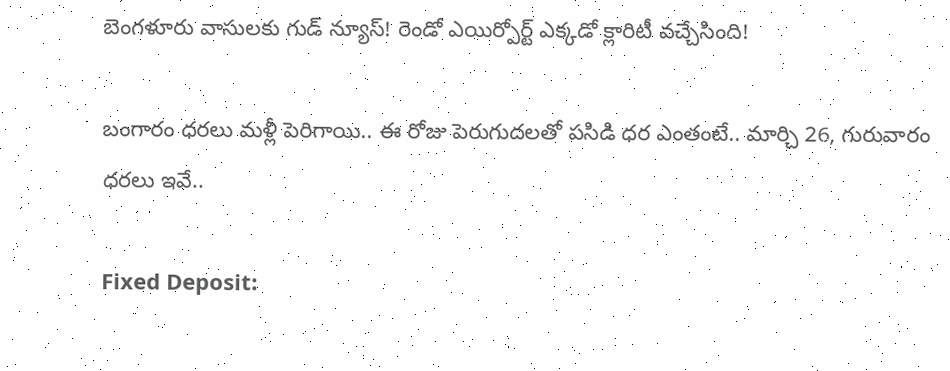బెంగళూరు వాసులకు గుడ్ న్యూస్! రెండో ఎయిర్పోర్ట్ ఎక్కడో క్లారిటీ వచ్చేసింది!

బంగారం ధరలు మళ్లీ పెరిగాయి.. ఈ రోజు పెరుగుదలతో పసిడి ధర ఎంతంటే.. మార్చి 26, గురువారం ధరలు ఇవే..

Fixed Deposit: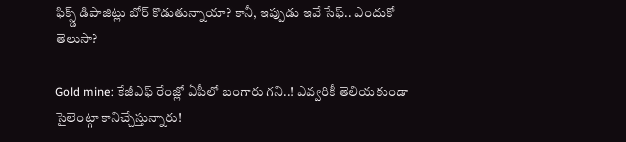ఫిక్స్డ్ డిపాజిట్లు బోర్ కొడుతున్నాయా? కానీ, ఇప్పుడు ఇవే సేఫ్.. ఎందుకో తెలుసా?

Gold mine: కేజీఎఫ్ రేంజ్లో ఏపీలో బంగారు గని..! ఎవ్వరికీ తెలియకుండా సైలెంట్గా కానిచ్చేస్తున్నారు!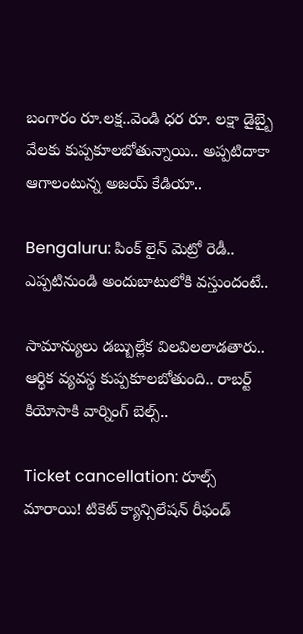బంగారం రూ.లక్ష..వెండి ధర రూ. లక్షా డైబ్బై వేలకు కుప్పకూలబోతున్నాయి.. అప్పటిదాకా ఆగాలంటున్న అజయ్ కేడియా..

Bengaluru: పింక్ లైన్ మెట్రో రెడీ.. ఎప్పటినుండి అందుబాటులోకి వస్తుందంటే..

సామాన్యులు డబ్బుల్లేక విలవిలలాడతారు.. ఆర్థిక వ్యవస్థ కుప్పకూలబోతుంది.. రాబర్ట్ కియోసాకి వార్నింగ్ బెల్స్..

Ticket cancellation: రూల్స్ మారాయి! టికెట్ క్యాన్సిలేషన్ రీఫండ్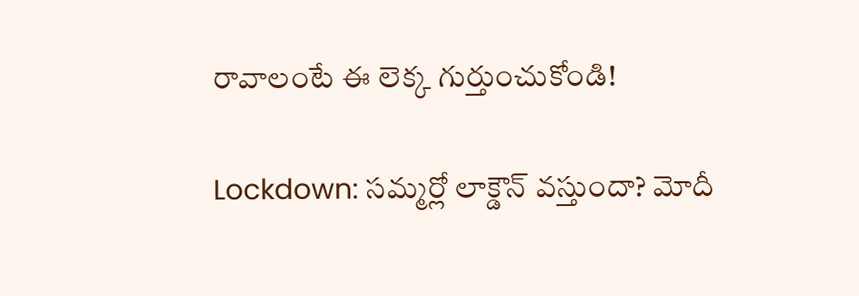రావాలంటే ఈ లెక్క గుర్తుంచుకోండి!

Lockdown: సమ్మర్లో లాక్డౌన్ వస్తుందా? మోదీ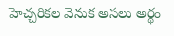హెచ్చరికల వెనుక అసలు అర్థం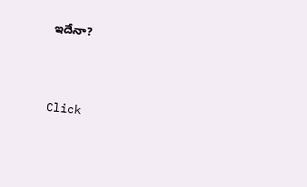ఇదేనా?



Click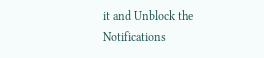it and Unblock the Notifications